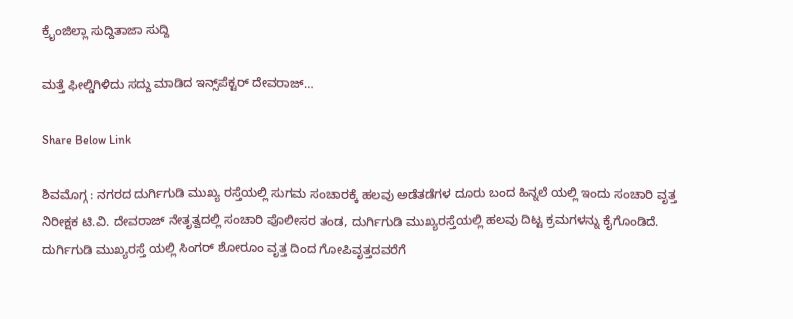ಕ್ರೈಂಜಿಲ್ಲಾ ಸುದ್ದಿತಾಜಾ ಸುದ್ದಿ

ಮತ್ತೆ ಫೀಲ್ಡಿಗಿಳಿದು ಸದ್ದು ಮಾಡಿದ ಇನ್ಸ್‌ಪೆಕ್ಟರ್ ದೇವರಾಜ್…

Share Below Link

ಶಿವಮೊಗ್ಗ : ನಗರದ ದುರ್ಗಿಗುಡಿ ಮುಖ್ಯ ರಸ್ತೆಯಲ್ಲಿ ಸುಗಮ ಸಂಚಾರಕ್ಕೆ ಹಲವು ಅಡೆತಡೆಗಳ ದೂರು ಬಂದ ಹಿನ್ನಲೆ ಯಲ್ಲಿ ಇಂದು ಸಂಚಾರಿ ವೃತ್ತ ನಿರೀಕ್ಷಕ ಟಿ.ವಿ. ದೇವರಾಜ್ ನೇತೃತ್ವದಲ್ಲಿ ಸಂಚಾರಿ ಪೊಲೀಸರ ತಂಡ, ದುರ್ಗಿಗುಡಿ ಮುಖ್ಯರಸ್ತೆಯಲ್ಲಿ ಹಲವು ದಿಟ್ಟ ಕ್ರಮಗಳನ್ನು ಕೈಗೊಂಡಿದೆ.
ದುರ್ಗಿಗುಡಿ ಮುಖ್ಯರಸ್ತೆ ಯಲ್ಲಿ ಸಿಂಗರ್ ಶೋರೂಂ ವೃತ್ತ ದಿಂದ ಗೋಪಿವೃತ್ತದವರೆಗೆ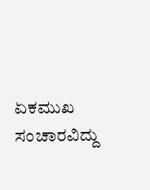ಏಕಮುಖ ಸಂಚಾರವಿದ್ದು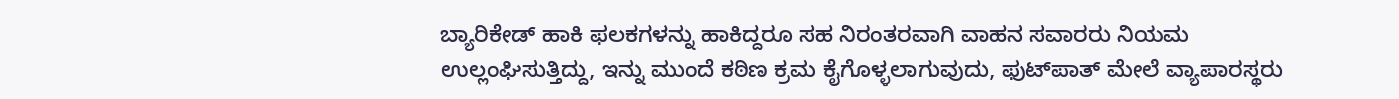ಬ್ಯಾರಿಕೇಡ್ ಹಾಕಿ ಫಲಕಗಳನ್ನು ಹಾಕಿದ್ದರೂ ಸಹ ನಿರಂತರವಾಗಿ ವಾಹನ ಸವಾರರು ನಿಯಮ ಉಲ್ಲಂಘಿಸುತ್ತಿದ್ದು, ಇನ್ನು ಮುಂದೆ ಕಠಿಣ ಕ್ರಮ ಕೈಗೊಳ್ಳಲಾಗುವುದು, ಫುಟ್‌ಪಾತ್ ಮೇಲೆ ವ್ಯಾಪಾರಸ್ಥರು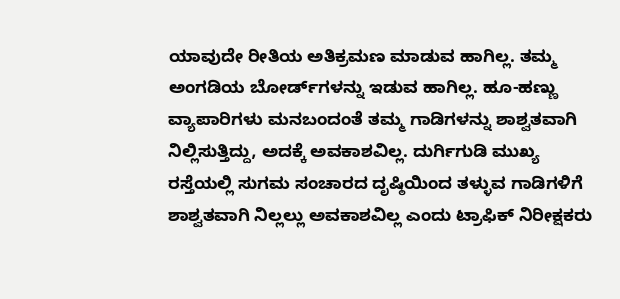ಯಾವುದೇ ರೀತಿಯ ಅತಿಕ್ರಮಣ ಮಾಡುವ ಹಾಗಿಲ್ಲ. ತಮ್ಮ ಅಂಗಡಿಯ ಬೋರ್ಡ್‌ಗಳನ್ನು ಇಡುವ ಹಾಗಿಲ್ಲ. ಹೂ-ಹಣ್ಣು ವ್ಯಾಪಾರಿಗಳು ಮನಬಂದಂತೆ ತಮ್ಮ ಗಾಡಿಗಳನ್ನು ಶಾಶ್ವತವಾಗಿ ನಿಲ್ಲಿಸುತ್ತಿದ್ದು, ಅದಕ್ಕೆ ಅವಕಾಶವಿಲ್ಲ. ದುರ್ಗಿಗುಡಿ ಮುಖ್ಯ ರಸ್ತೆಯಲ್ಲಿ ಸುಗಮ ಸಂಚಾರದ ದೃಷ್ಠಿಯಿಂದ ತಳ್ಳುವ ಗಾಡಿಗಳಿಗೆ ಶಾಶ್ವತವಾಗಿ ನಿಲ್ಲಲ್ಲು ಅವಕಾಶವಿಲ್ಲ ಎಂದು ಟ್ರಾಫಿಕ್ ನಿರೀಕ್ಷಕರು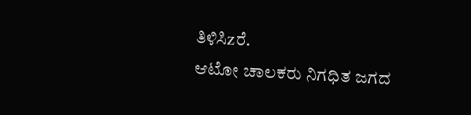ತಿಳಿಸಿzರೆ.
ಆಟೋ ಚಾಲಕರು ನಿಗಧಿತ ಜಗದ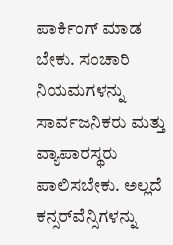ಪಾರ್ಕಿಂಗ್ ಮಾಡ ಬೇಕು. ಸಂಚಾರಿ ನಿಯಮಗಳನ್ನು ಸಾರ್ವಜನಿಕರು ಮತ್ತು ವ್ಯಾಪಾರಸ್ಥರು ಪಾಲಿಸಬೇಕು. ಅಲ್ಲದೆ ಕನ್ಸರ್‌ವೆನ್ಸಿಗಳನ್ನು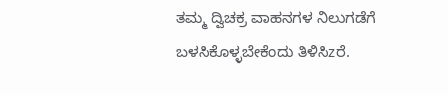ತಮ್ಮ ದ್ವಿಚಕ್ರ ವಾಹನಗಳ ನಿಲುಗಡೆಗೆ ಬಳಸಿಕೊಳ್ಳಬೇಕೆಂದು ತಿಳಿಸಿzರೆ.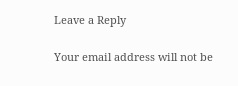Leave a Reply

Your email address will not be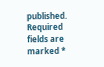published. Required fields are marked *